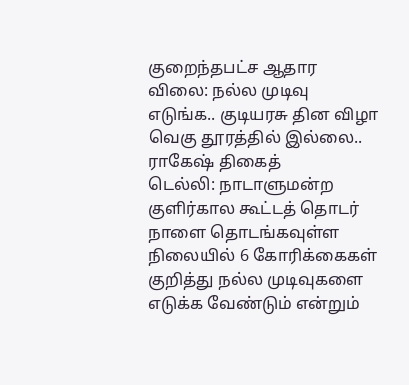குறைந்தபட்ச ஆதார விலை: நல்ல முடிவு எடுங்க.. குடியரசு தின விழா வெகு தூரத்தில் இல்லை.. ராகேஷ் திகைத்
டெல்லி: நாடாளுமன்ற குளிர்கால கூட்டத் தொடர் நாளை தொடங்கவுள்ள நிலையில் 6 கோரிக்கைகள் குறித்து நல்ல முடிவுகளை எடுக்க வேண்டும் என்றும்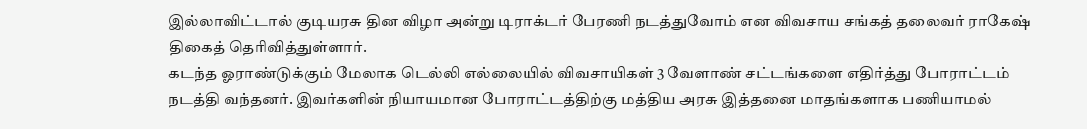இல்லாவிட்டால் குடியரசு தின விழா அன்று டிராக்டர் பேரணி நடத்துவோம் என விவசாய சங்கத் தலைவர் ராகேஷ் திகைத் தெரிவித்துள்ளார்.
கடந்த ஓராண்டுக்கும் மேலாக டெல்லி எல்லையில் விவசாயிகள் 3 வேளாண் சட்டங்களை எதிர்த்து போராட்டம் நடத்தி வந்தனர். இவர்களின் நியாயமான போராட்டத்திற்கு மத்திய அரசு இத்தனை மாதங்களாக பணியாமல்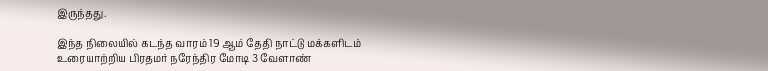இருந்தது.

இந்த நிலையில் கடந்த வாரம் 19 ஆம் தேதி நாட்டு மக்களிடம் உரையாற்றிய பிரதமர் நரேந்திர மோடி 3 வேளாண்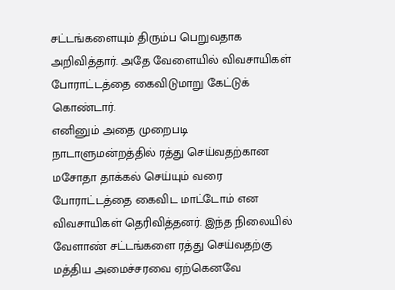சட்டங்களையும் திரும்ப பெறுவதாக அறிவித்தார். அதே வேளையில் விவசாயிகள் போராட்டத்தை கைவிடுமாறு கேட்டுக் கொண்டார்.
எனினும் அதை முறைபடி நாடாளுமன்றத்தில் ரத்து செய்வதற்கான மசோதா தாக்கல் செய்யும் வரை போராட்டத்தை கைவிட மாட்டோம் என விவசாயிகள் தெரிவித்தனர். இந்த நிலையில் வேளாண் சட்டங்களை ரத்து செய்வதற்கு மத்திய அமைச்சரவை ஏற்கெனவே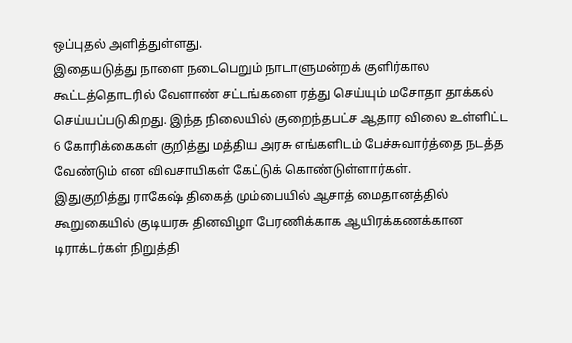ஒப்புதல் அளித்துள்ளது.
இதையடுத்து நாளை நடைபெறும் நாடாளுமன்றக் குளிர்கால கூட்டத்தொடரில் வேளாண் சட்டங்களை ரத்து செய்யும் மசோதா தாக்கல் செய்யப்படுகிறது. இந்த நிலையில் குறைந்தபட்ச ஆதார விலை உள்ளிட்ட 6 கோரிக்கைகள் குறித்து மத்திய அரசு எங்களிடம் பேச்சுவார்த்தை நடத்த வேண்டும் என விவசாயிகள் கேட்டுக் கொண்டுள்ளார்கள்.
இதுகுறித்து ராகேஷ் திகைத் மும்பையில் ஆசாத் மைதானத்தில் கூறுகையில் குடியரசு தினவிழா பேரணிக்காக ஆயிரக்கணக்கான டிராக்டர்கள் நிறுத்தி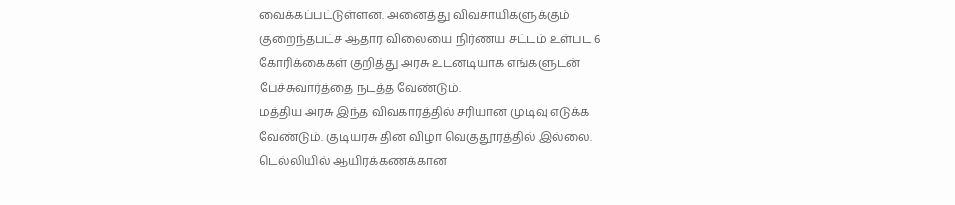வைக்கப்பட்டுள்ளன. அனைத்து விவசாயிகளுக்கும் குறைந்தபட்ச ஆதார விலையை நிர்ணய சட்டம் உள்பட 6 கோரிக்கைகள் குறித்து அரசு உடனடியாக எங்களுடன் பேச்சுவார்த்தை நடத்த வேண்டும்.
மத்திய அரசு இந்த விவகாரத்தில் சரியான முடிவு எடுக்க வேண்டும். குடியரசு தின விழா வெகுதூரத்தில் இல்லை. டெல்லியில் ஆயிரக்கணக்கான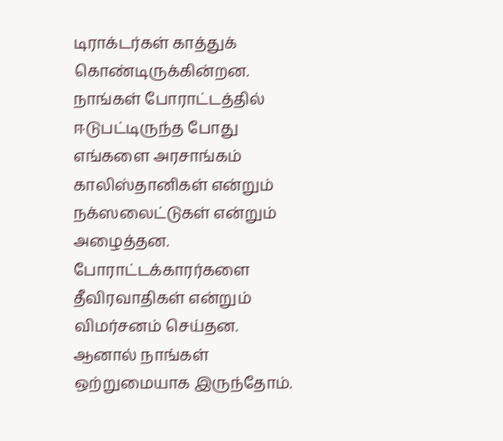டிராக்டர்கள் காத்துக் கொண்டிருக்கின்றன. நாங்கள் போராட்டத்தில் ஈடுபட்டிருந்த போது எங்களை அரசாங்கம் காலிஸ்தானிகள் என்றும் நக்ஸலைட்டுகள் என்றும் அழைத்தன. போராட்டக்காரர்களை தீவிரவாதிகள் என்றும் விமர்சனம் செய்தன. ஆனால் நாங்கள் ஒற்றுமையாக இருந்தோம்.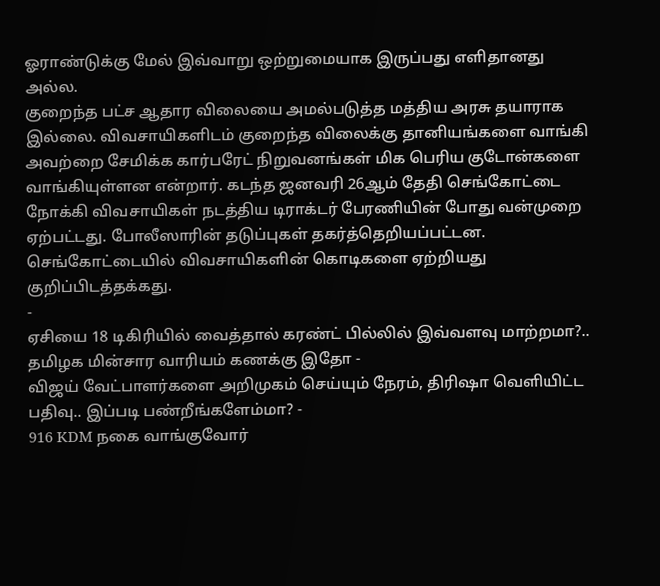ஓராண்டுக்கு மேல் இவ்வாறு ஒற்றுமையாக இருப்பது எளிதானது அல்ல.
குறைந்த பட்ச ஆதார விலையை அமல்படுத்த மத்திய அரசு தயாராக இல்லை. விவசாயிகளிடம் குறைந்த விலைக்கு தானியங்களை வாங்கி அவற்றை சேமிக்க கார்பரேட் நிறுவனங்கள் மிக பெரிய குடோன்களை வாங்கியுள்ளன என்றார். கடந்த ஜனவரி 26ஆம் தேதி செங்கோட்டை நோக்கி விவசாயிகள் நடத்திய டிராக்டர் பேரணியின் போது வன்முறை ஏற்பட்டது. போலீஸாரின் தடுப்புகள் தகர்த்தெறியப்பட்டன. செங்கோட்டையில் விவசாயிகளின் கொடிகளை ஏற்றியது குறிப்பிடத்தக்கது.
-
ஏசியை 18 டிகிரியில் வைத்தால் கரண்ட் பில்லில் இவ்வளவு மாற்றமா?.. தமிழக மின்சார வாரியம் கணக்கு இதோ -
விஜய் வேட்பாளர்களை அறிமுகம் செய்யும் நேரம், திரிஷா வெளியிட்ட பதிவு.. இப்படி பண்றீங்களேம்மா? -
916 KDM நகை வாங்குவோர்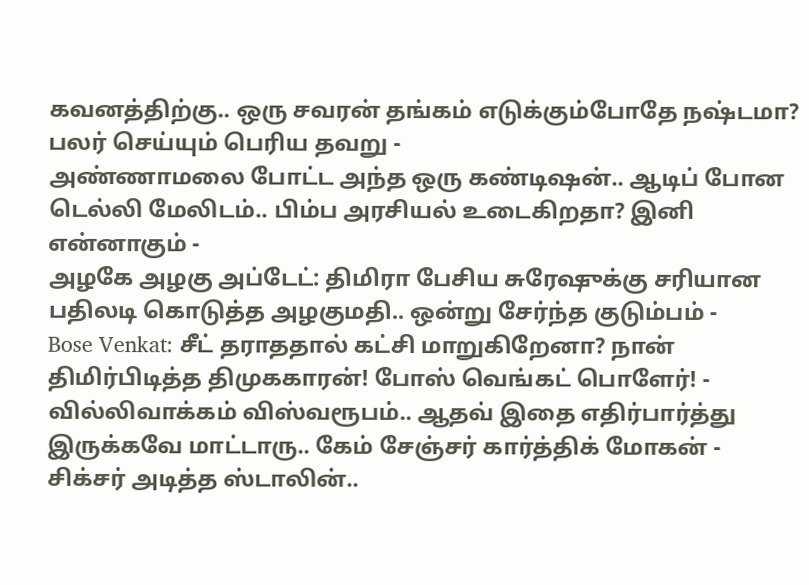கவனத்திற்கு.. ஒரு சவரன் தங்கம் எடுக்கும்போதே நஷ்டமா? பலர் செய்யும் பெரிய தவறு -
அண்ணாமலை போட்ட அந்த ஒரு கண்டிஷன்.. ஆடிப் போன டெல்லி மேலிடம்.. பிம்ப அரசியல் உடைகிறதா? இனி என்னாகும் -
அழகே அழகு அப்டேட்: திமிரா பேசிய சுரேஷுக்கு சரியான பதிலடி கொடுத்த அழகுமதி.. ஒன்று சேர்ந்த குடும்பம் -
Bose Venkat: சீட் தராததால் கட்சி மாறுகிறேனா? நான் திமிர்பிடித்த திமுககாரன்! போஸ் வெங்கட் பொளேர்! -
வில்லிவாக்கம் விஸ்வரூபம்.. ஆதவ் இதை எதிர்பார்த்து இருக்கவே மாட்டாரு.. கேம் சேஞ்சர் கார்த்திக் மோகன் -
சிக்சர் அடித்த ஸ்டாலின்..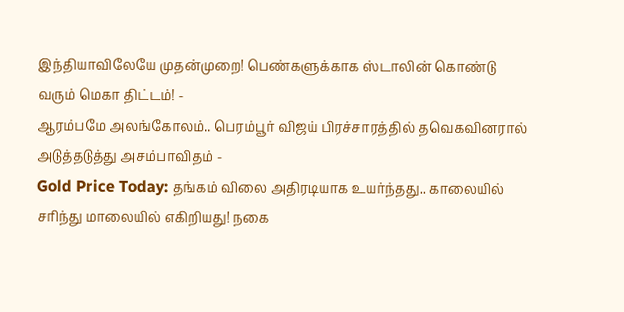இந்தியாவிலேயே முதன்முறை! பெண்களுக்காக ஸ்டாலின் கொண்டு வரும் மெகா திட்டம்! -
ஆரம்பமே அலங்கோலம்.. பெரம்பூர் விஜய் பிரச்சாரத்தில் தவெகவினரால் அடுத்தடுத்து அசம்பாவிதம் -
Gold Price Today: தங்கம் விலை அதிரடியாக உயர்ந்தது.. காலையில் சரிந்து மாலையில் எகிறியது! நகை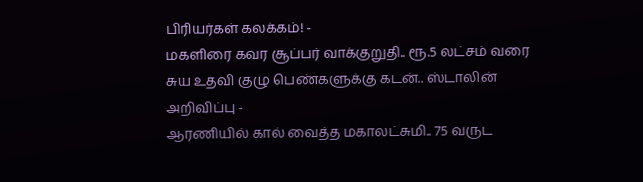பிரியர்கள் கலக்கம்! -
மகளிரை கவர சூப்பர் வாக்குறுதி.. ரூ.5 லட்சம் வரை சுய உதவி குழு பெண்களுக்கு கடன்.. ஸ்டாலின் அறிவிப்பு -
ஆரணியில் கால் வைத்த மகாலட்சுமி.. 75 வருட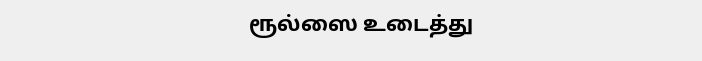ரூல்ஸை உடைத்து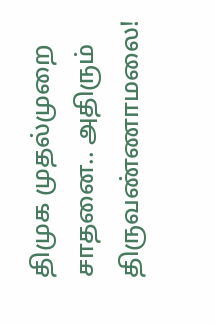திமுக முதல்முறை சாதனை.. அதிரும் திருவண்ணாமலை!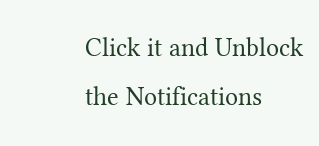Click it and Unblock the Notifications